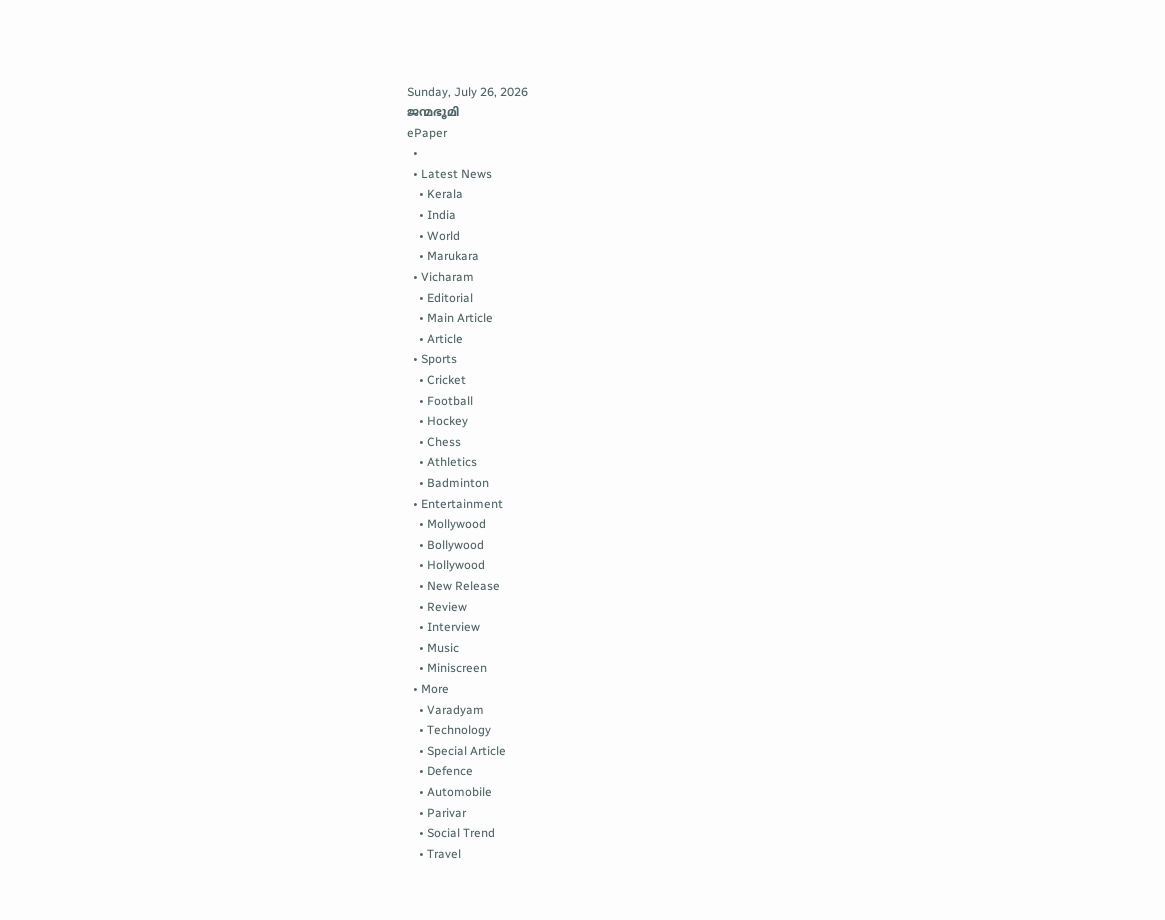Sunday, July 26, 2026
ജന്മഭൂമി
ePaper
  •
  • Latest News
    • Kerala
    • India
    • World
    • Marukara
  • Vicharam
    • Editorial
    • Main Article
    • Article
  • Sports
    • Cricket
    • Football
    • Hockey
    • Chess
    • Athletics
    • Badminton
  • Entertainment
    • Mollywood
    • Bollywood
    • Hollywood
    • New Release
    • Review
    • Interview
    • Music
    • Miniscreen
  • More
    • Varadyam
    • Technology
    • Special Article
    • Defence
    • Automobile
    • Parivar
    • Social Trend
    • Travel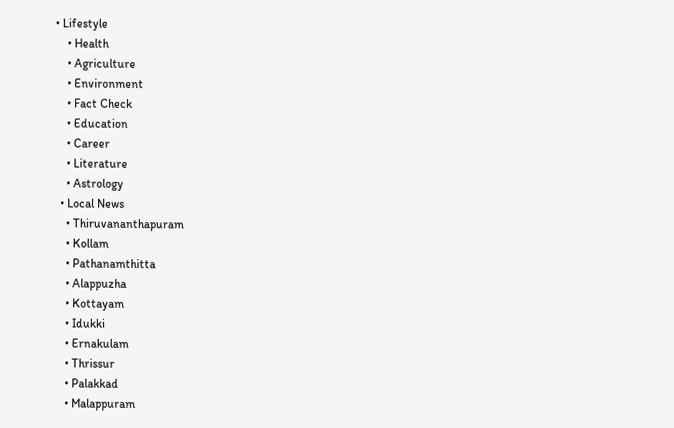• Lifestyle
    • Health
    • Agriculture
    • Environment
    • Fact Check
    • Education
    • Career
    • Literature
    • Astrology
  • Local News
    • Thiruvananthapuram
    • Kollam
    • Pathanamthitta
    • Alappuzha
    • Kottayam
    • Idukki
    • Ernakulam
    • Thrissur
    • Palakkad
    • Malappuram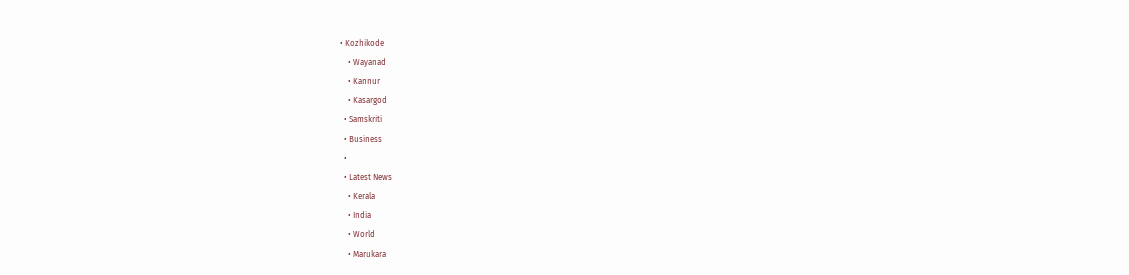• Kozhikode
    • Wayanad
    • Kannur
    • Kasargod
  • Samskriti
  • Business
  •
  • Latest News
    • Kerala
    • India
    • World
    • Marukara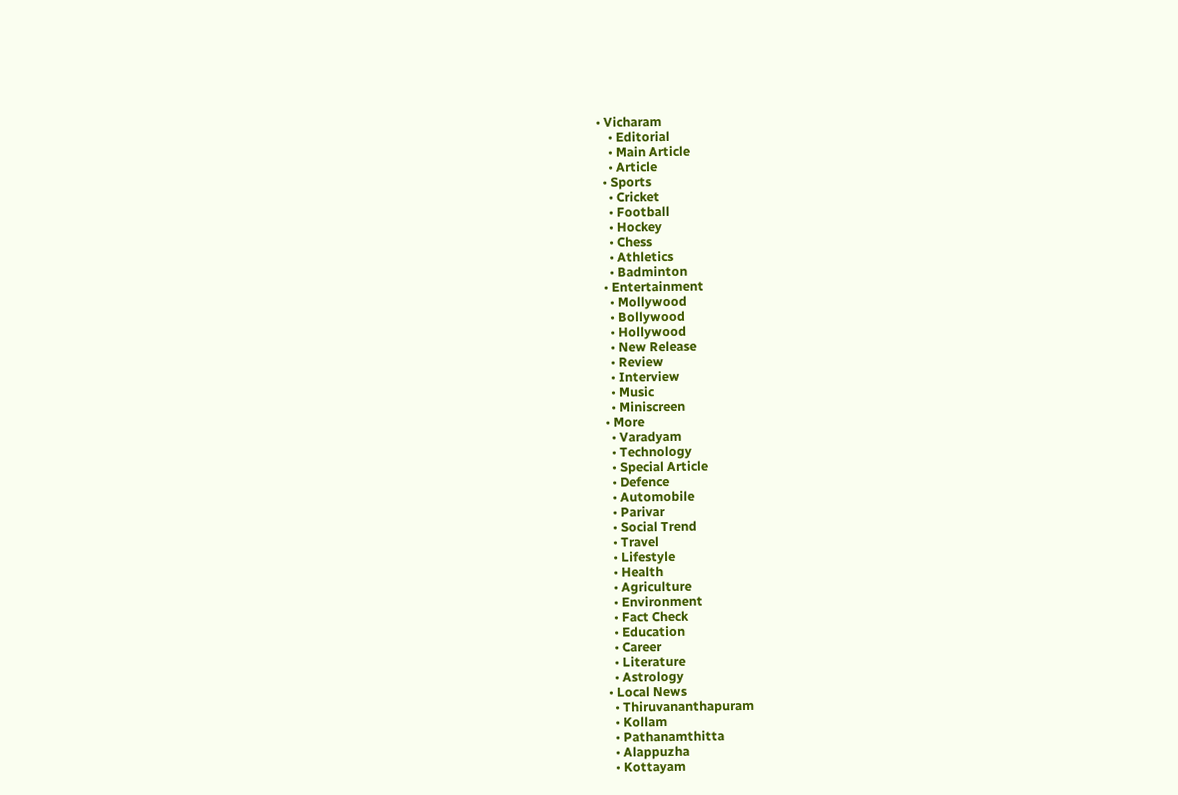• Vicharam
    • Editorial
    • Main Article
    • Article
  • Sports
    • Cricket
    • Football
    • Hockey
    • Chess
    • Athletics
    • Badminton
  • Entertainment
    • Mollywood
    • Bollywood
    • Hollywood
    • New Release
    • Review
    • Interview
    • Music
    • Miniscreen
  • More
    • Varadyam
    • Technology
    • Special Article
    • Defence
    • Automobile
    • Parivar
    • Social Trend
    • Travel
    • Lifestyle
    • Health
    • Agriculture
    • Environment
    • Fact Check
    • Education
    • Career
    • Literature
    • Astrology
  • Local News
    • Thiruvananthapuram
    • Kollam
    • Pathanamthitta
    • Alappuzha
    • Kottayam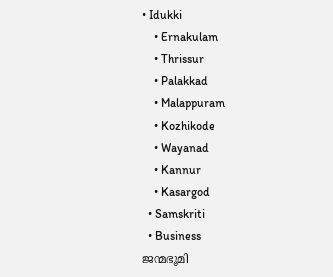• Idukki
    • Ernakulam
    • Thrissur
    • Palakkad
    • Malappuram
    • Kozhikode
    • Wayanad
    • Kannur
    • Kasargod
  • Samskriti
  • Business
ജന്മഭൂമി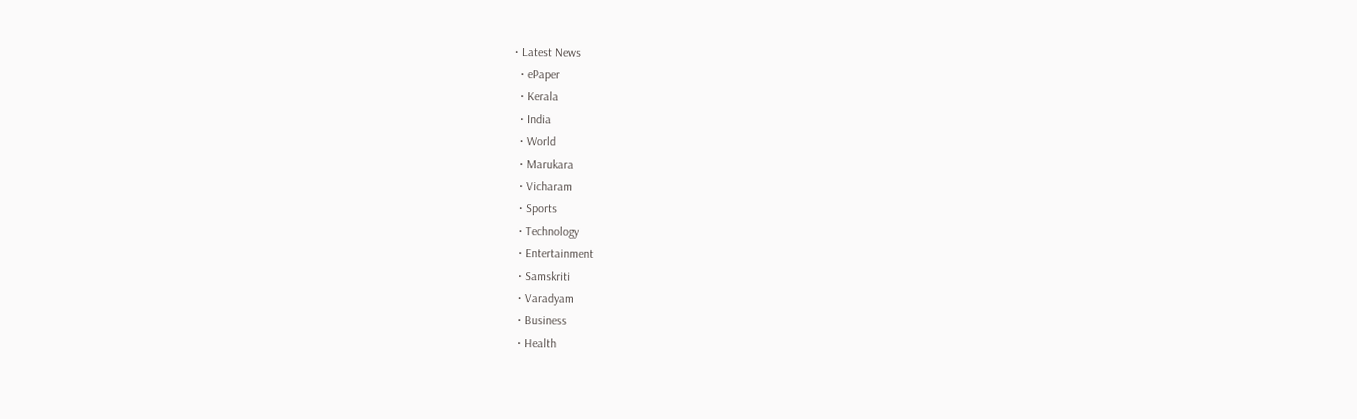• Latest News
  • ePaper
  • Kerala
  • India
  • World
  • Marukara
  • Vicharam
  • Sports
  • Technology
  • Entertainment
  • Samskriti
  • Varadyam
  • Business
  • Health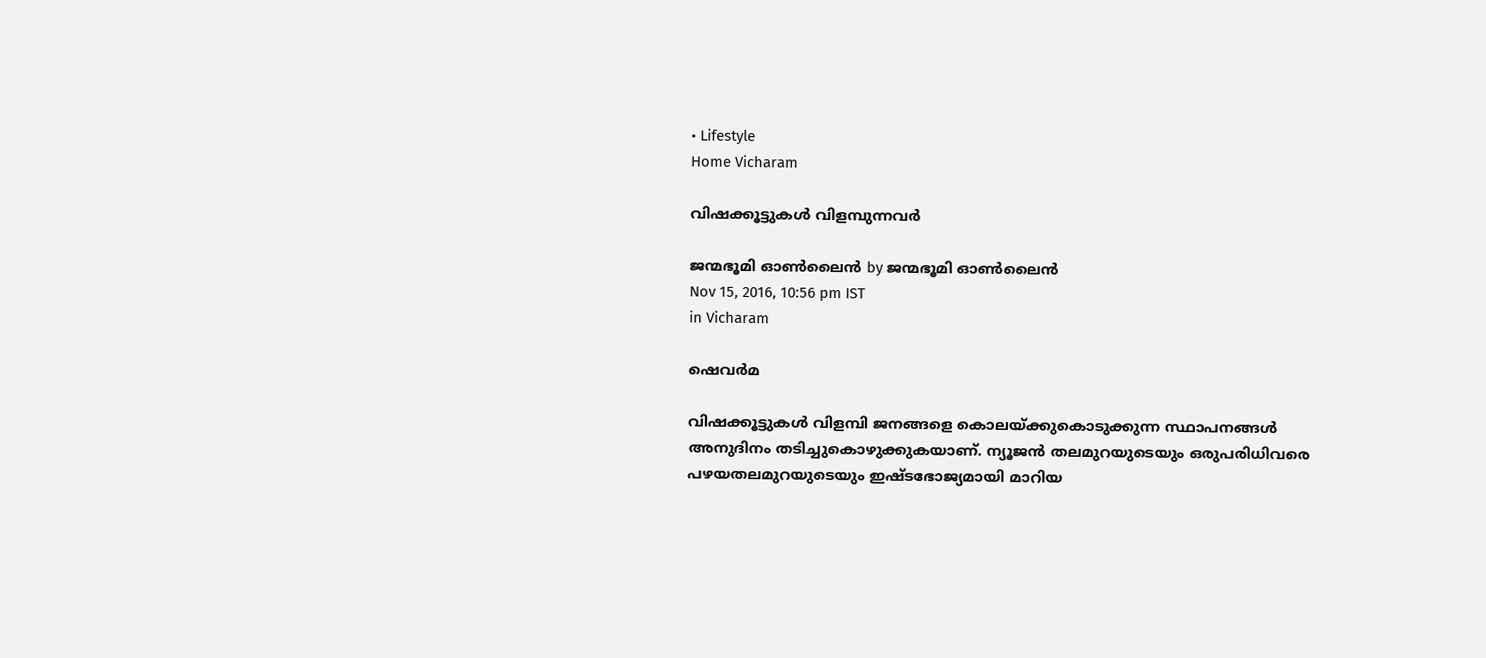• Lifestyle
Home Vicharam

വിഷക്കൂട്ടുകള്‍ വിളമ്പുന്നവര്‍

ജന്മഭൂമി ഓണ്‍ലൈന്‍ by ജന്മഭൂമി ഓണ്‍ലൈന്‍
Nov 15, 2016, 10:56 pm IST
in Vicharam

ഷെവര്‍മ

വിഷക്കൂട്ടുകള്‍ വിളമ്പി ജനങ്ങളെ കൊലയ്‌ക്കുകൊടുക്കുന്ന സ്ഥാപനങ്ങള്‍ അനുദിനം തടിച്ചുകൊഴുക്കുകയാണ്. ന്യൂജന്‍ തലമുറയുടെയും ഒരുപരിധിവരെ പഴയതലമുറയുടെയും ഇഷ്ടഭോജ്യമായി മാറിയ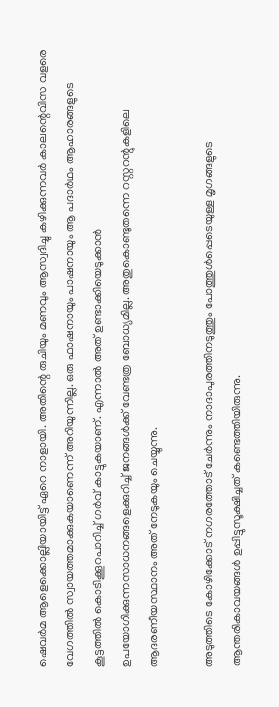ഷെവര്‍മ ആളെക്കൊല്ലിയായിട്ട് ഏറെ നാളായി. അതിന്റെ രുചിയും മണവും ആസ്വദിച്ചു കഴിക്കുന്നവര്‍ കാലന്റെവിസ വളരെ വേഗത്തില്‍ സ്വായത്തമാക്കുകയാണെന്ന് അറിയുന്നില്ല. ഒരു ഫാഷനായും പാഷനായും ആ പദാര്‍ഥം ആഹാരങ്ങളുടെ കൂട്ടത്തില്‍ കൊടിക്കൂറപാറിച്ച് ഗര്‍വ് കാട്ടുകയാണ്. എന്നാല്‍ അത് ഉണ്ടാക്കിയെടുക്കാന്‍ ഉപയോഗിക്കുന്നസാധനങ്ങളെക്കുറിച്ച് ജനങ്ങള്‍ക്ക് വേണ്ടത്ര ബോധ്യമില്ല. അതുകൊണ്ടുതന്നെ റസ്റ്ററന്റുകളിലെ ആദരണീയസ്ഥാനം അത് നേടുകയും ചെയ്യുന്നു.

അടുത്തിടെ കോഴിക്കോട് നഗരത്തോട് ചേര്‍ന്നും നാദാപുരത്തിനടുത്തും പോത്തുള്‍പ്പെടെയുള്ള മൃഗങ്ങളുടെ ആന്തരികാവയങ്ങള്‍ ഉപ്പിട്ടുസൂക്ഷിച്ചത് കണ്ടെത്തിയിരുന്നു.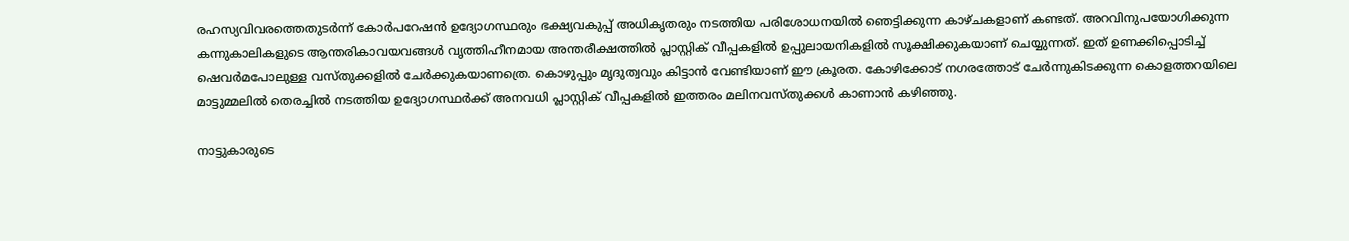രഹസ്യവിവരത്തെതുടര്‍ന്ന് കോര്‍പറേഷന്‍ ഉദ്യോഗസ്ഥരും ഭക്ഷ്യവകുപ്പ് അധികൃതരും നടത്തിയ പരിശോധനയില്‍ ഞെട്ടിക്കുന്ന കാഴ്ചകളാണ് കണ്ടത്. അറവിനുപയോഗിക്കുന്ന കന്നുകാലികളുടെ ആന്തരികാവയവങ്ങള്‍ വൃത്തിഹീനമായ അന്തരീക്ഷത്തില്‍ പ്ലാസ്റ്റിക് വീപ്പകളില്‍ ഉപ്പുലായനികളില്‍ സൂക്ഷിക്കുകയാണ് ചെയ്യുന്നത്. ഇത് ഉണക്കിപ്പൊടിച്ച് ഷെവര്‍മപോലുള്ള വസ്തുക്കളില്‍ ചേര്‍ക്കുകയാണത്രെ. കൊഴുപ്പും മൃദുത്വവും കിട്ടാന്‍ വേണ്ടിയാണ് ഈ ക്രൂരത. കോഴിക്കോട് നഗരത്തോട് ചേര്‍ന്നുകിടക്കുന്ന കൊളത്തറയിലെ മാട്ടുമ്മലില്‍ തെരച്ചില്‍ നടത്തിയ ഉദ്യോഗസ്ഥര്‍ക്ക് അനവധി പ്ലാസ്റ്റിക് വീപ്പകളില്‍ ഇത്തരം മലിനവസ്തുക്കള്‍ കാണാന്‍ കഴിഞ്ഞു.

നാട്ടുകാരുടെ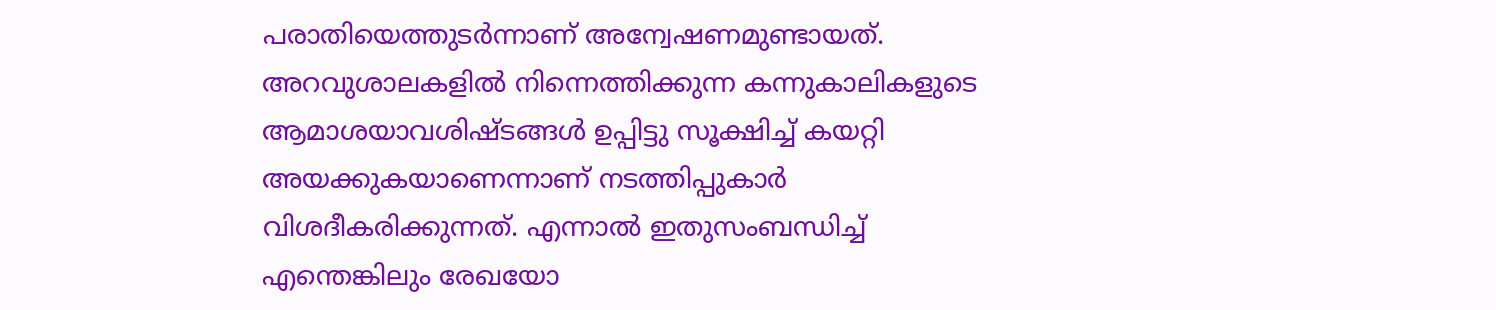പരാതിയെത്തുടര്‍ന്നാണ് അന്വേഷണമുണ്ടായത്. അറവുശാലകളില്‍ നിന്നെത്തിക്കുന്ന കന്നുകാലികളുടെ ആമാശയാവശിഷ്ടങ്ങള്‍ ഉപ്പിട്ടു സൂക്ഷിച്ച് കയറ്റി അയക്കുകയാണെന്നാണ് നടത്തിപ്പുകാര്‍ വിശദീകരിക്കുന്നത്. എന്നാല്‍ ഇതുസംബന്ധിച്ച് എന്തെങ്കിലും രേഖയോ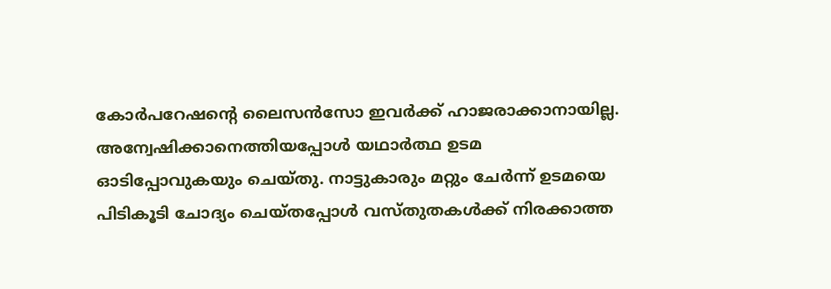കോര്‍പറേഷന്റെ ലൈസന്‍സോ ഇവര്‍ക്ക് ഹാജരാക്കാനായില്ല. അന്വേഷിക്കാനെത്തിയപ്പോള്‍ യഥാര്‍ത്ഥ ഉടമ ഓടിപ്പോവുകയും ചെയ്തു. നാട്ടുകാരും മറ്റും ചേര്‍ന്ന് ഉടമയെ പിടികൂടി ചോദ്യം ചെയ്തപ്പോള്‍ വസ്തുതകള്‍ക്ക് നിരക്കാത്ത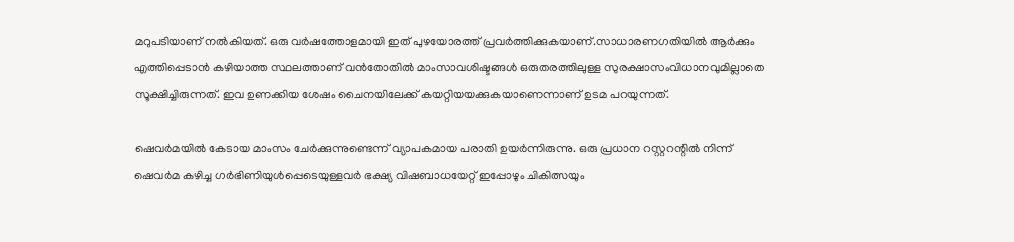മറുപടിയാണ് നല്‍കിയത്. ഒരു വര്‍ഷത്തോളമായി ഇത് പുഴയോരത്ത് പ്രവര്‍ത്തിക്കുകയാണ്.സാധാരണഗതിയില്‍ ആര്‍ക്കും എത്തിപ്പെടാന്‍ കഴിയാത്ത സ്ഥലത്താണ് വന്‍തോതില്‍ മാംസാവശിഷ്ടങ്ങള്‍ ഒരുതരത്തിലുള്ള സുരക്ഷാസംവിധാനവുമില്ലാതെ സൂക്ഷിച്ചിരുന്നത്. ഇവ ഉണക്കിയ ശേഷം ചൈനയിലേക്ക് കയറ്റിയയക്കുകയാണെന്നാണ് ഉടമ പറയുന്നത്.

ഷെവര്‍മയില്‍ കേടായ മാംസം ചേര്‍ക്കുന്നുണ്ടെന്ന് വ്യാപകമായ പരാതി ഉയര്‍ന്നിരുന്നു. ഒരു പ്രധാന റസ്റ്ററന്റില്‍ നിന്ന് ഷെവര്‍മ കഴിച്ച ഗര്‍ഭിണിയുള്‍പ്പെടെയുള്ളവര്‍ ഭക്ഷ്യ വിഷബാധയേറ്റ് ഇപ്പോഴും ചികിത്സയും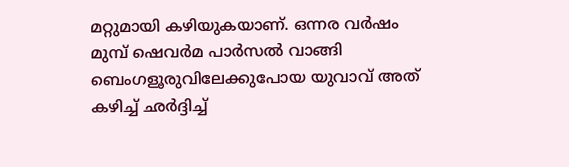മറ്റുമായി കഴിയുകയാണ്. ഒന്നര വര്‍ഷം മുമ്പ് ഷെവര്‍മ പാര്‍സല്‍ വാങ്ങി ബെംഗളൂരുവിലേക്കുപോയ യുവാവ് അത് കഴിച്ച് ഛര്‍ദ്ദിച്ച്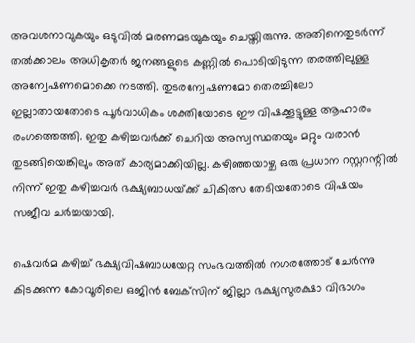അവശനാവുകയും ഒടുവില്‍ മരണമടയുകയും ചെയ്തിരുന്നു. അതിനെതുടര്‍ന്ന് തല്‍ക്കാലം അധികൃതര്‍ ജനങ്ങളുടെ കണ്ണില്‍ പൊടിയിടുന്ന തരത്തിലുള്ള അന്വേഷണമൊക്കെ നടത്തി. തുടരന്വേഷണമോ തെരച്ചിലോ ഇല്ലാതായതോടെ പൂര്‍വാധികം ശക്തിയോടെ ഈ വിഷക്കൂട്ടുള്ള ആഹാരം രംഗത്തെത്തി. ഇതു കഴിച്ചവര്‍ക്ക് ചെറിയ അസ്വസ്ഥതയും മറ്റും വരാന്‍ തുടങ്ങിയെങ്കിലും അത് കാര്യമാക്കിയില്ല. കഴിഞ്ഞയാഴ്ച ഒരു പ്രധാന റസ്റ്ററന്റില്‍ നിന്ന് ഇതു കഴിച്ചവര്‍ ഭക്ഷ്യബാധയ്‌ക്ക് ചികിത്സ തേടിയതോടെ വിഷയം സജീവ ചര്‍ച്ചയായി.

ഷെവര്‍മ കഴിച്ച് ഭക്ഷ്യവിഷബാധയേറ്റ സംഭവത്തില്‍ നഗരത്തോട് ചേര്‍ന്നു കിടക്കുന്ന കോവൂരിലെ ഒജിന്‍ ബേക്‌സിന് ജില്ലാ ഭക്ഷ്യസുരക്ഷാ വിഭാഗം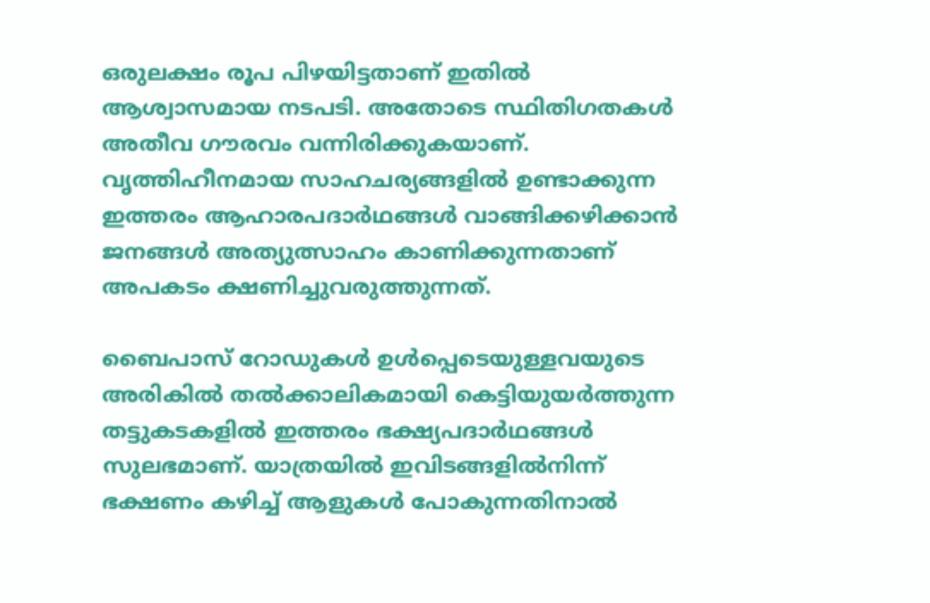ഒരുലക്ഷം രൂപ പിഴയിട്ടതാണ് ഇതില്‍ ആശ്വാസമായ നടപടി. അതോടെ സ്ഥിതിഗതകള്‍ അതീവ ഗൗരവം വന്നിരിക്കുകയാണ്. വൃത്തിഹീനമായ സാഹചര്യങ്ങളില്‍ ഉണ്ടാക്കുന്ന ഇത്തരം ആഹാരപദാര്‍ഥങ്ങള്‍ വാങ്ങിക്കഴിക്കാന്‍ ജനങ്ങള്‍ അത്യുത്സാഹം കാണിക്കുന്നതാണ് അപകടം ക്ഷണിച്ചുവരുത്തുന്നത്.

ബൈപാസ് റോഡുകള്‍ ഉള്‍പ്പെടെയുള്ളവയുടെ അരികില്‍ തല്‍ക്കാലികമായി കെട്ടിയുയര്‍ത്തുന്ന തട്ടുകടകളില്‍ ഇത്തരം ഭക്ഷ്യപദാര്‍ഥങ്ങള്‍ സുലഭമാണ്. യാത്രയില്‍ ഇവിടങ്ങളില്‍നിന്ന് ഭക്ഷണം കഴിച്ച് ആളുകള്‍ പോകുന്നതിനാല്‍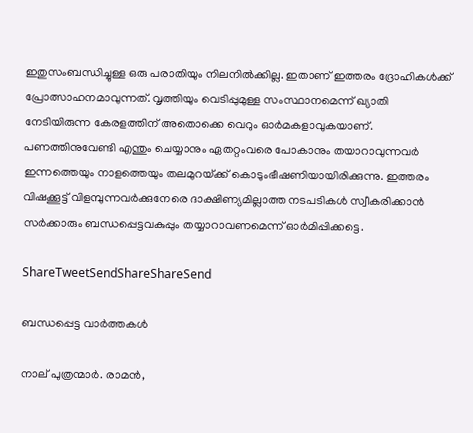ഇതുസംബന്ധിച്ചുള്ള ഒരു പരാതിയും നിലനില്‍ക്കില്ല. ഇതാണ് ഇത്തരം ദ്രോഹികള്‍ക്ക് പ്രോത്സാഹനമാവുന്നത്. വൃത്തിയും വെടിപ്പുമുള്ള സംസ്ഥാനമെന്ന് ഖ്യാതി നേടിയിരുന്ന കേരളത്തിന് അതൊക്കെ വെറും ഓര്‍മകളാവുകയാണ്. പണത്തിനുവേണ്ടി എന്തും ചെയ്യാനും ഏതറ്റംവരെ പോകാനും തയാറാവുന്നവര്‍ ഇന്നത്തെയും നാളത്തെയും തലമുറയ്‌ക്ക് കൊടുംഭീഷണിയായിരിക്കുന്നു. ഇത്തരം വിഷക്കൂട്ട് വിളമ്പുന്നവര്‍ക്കുനേരെ ദാക്ഷിണ്യമില്ലാത്ത നടപടികള്‍ സ്വീകരിക്കാന്‍ സര്‍ക്കാരും ബന്ധപ്പെട്ടവകുപ്പും തയ്യാറാവണമെന്ന് ഓര്‍മിപ്പിക്കട്ടെ.

ShareTweetSendShareShareSend

ബന്ധപ്പെട്ട വാര്‍ത്തകള്‍

നാല് പുത്രന്മാര്‍. രാമന്‍,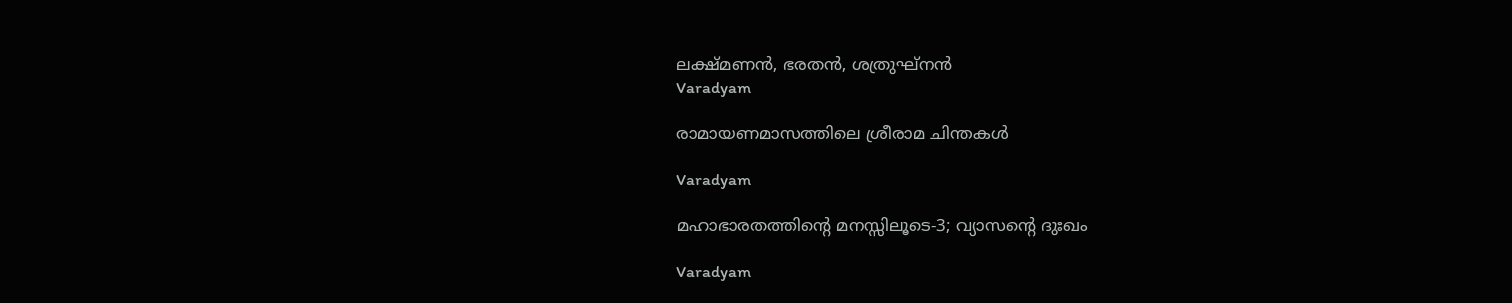ലക്ഷ്മണന്‍, ഭരതന്‍, ശത്രുഘ്‌നന്‍
Varadyam

രാമായണമാസത്തിലെ ശ്രീരാമ ചിന്തകള്‍

Varadyam

മഹാഭാരതത്തിന്റെ മനസ്സിലൂടെ-3; വ്യാസന്റെ ദുഃഖം

Varadyam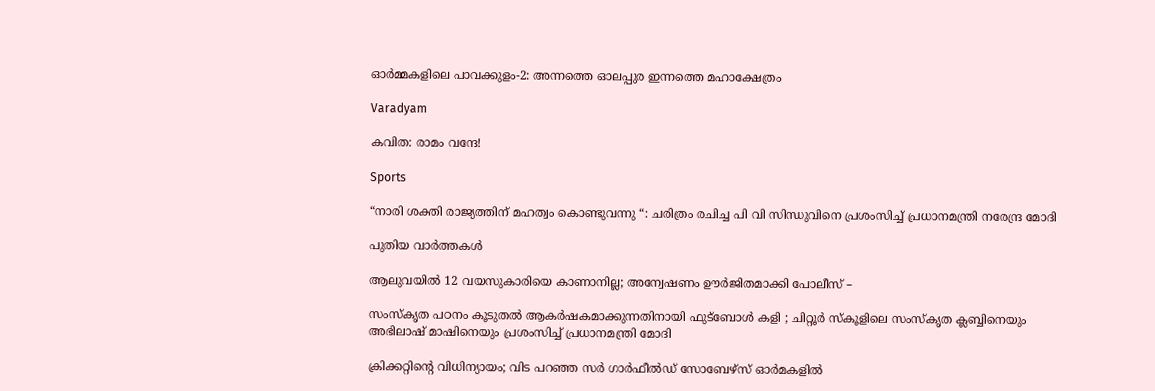ഓര്‍മ്മകളിലെ പാവക്കുളം-2: അന്നത്തെ ഓലപ്പുര ഇന്നത്തെ മഹാക്ഷേത്രം

Varadyam

കവിത: രാമം വന്ദേ!

Sports

“നാരി ശക്തി രാജ്യത്തിന് മഹത്വം കൊണ്ടുവന്നു “: ചരിത്രം രചിച്ച പി വി സിന്ധുവിനെ പ്രശംസിച്ച് പ്രധാനമന്ത്രി നരേന്ദ്ര മോദി

പുതിയ വാര്‍ത്തകള്‍

ആലുവയില്‍ 12 വയസുകാരിയെ കാണാനില്ല; അന്വേഷണം ഊര്‍ജിതമാക്കി പോലീസ് –

സംസ്‌കൃത പഠനം കൂടുതൽ ആകർഷകമാക്കുന്നതിനായി ഫുട്‌ബോൾ കളി ; ചിറ്റൂർ സ്കൂളിലെ സംസ്കൃത ക്ലബ്ബിനെയും അഭിലാഷ് മാഷിനെയും പ്രശംസിച്ച് പ്രധാനമന്ത്രി മോദി

ക്രിക്കറ്റിന്റെ വിധിന്യായം; വിട പറഞ്ഞ സര്‍ ഗാര്‍ഫീല്‍ഡ് സോബേഴ്‌സ് ഓര്‍മകളില്‍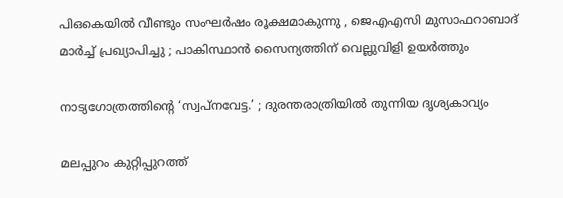പിഒകെയിൽ വീണ്ടും സംഘർഷം രൂക്ഷമാകുന്നു , ജെഎഎസി മുസാഫറാബാദ് മാർച്ച് പ്രഖ്യാപിച്ചു ; പാകിസ്ഥാൻ സൈന്യത്തിന് വെല്ലുവിളി ഉയർത്തും

നാട്യഗോത്രത്തിന്റെ ‘സ്വപ്നവേട്ട.’ ; ദുരന്തരാത്രിയില്‍ തുന്നിയ ദൃശ്യകാവ്യം

മലപ്പുറം കുറ്റിപ്പുറത്ത്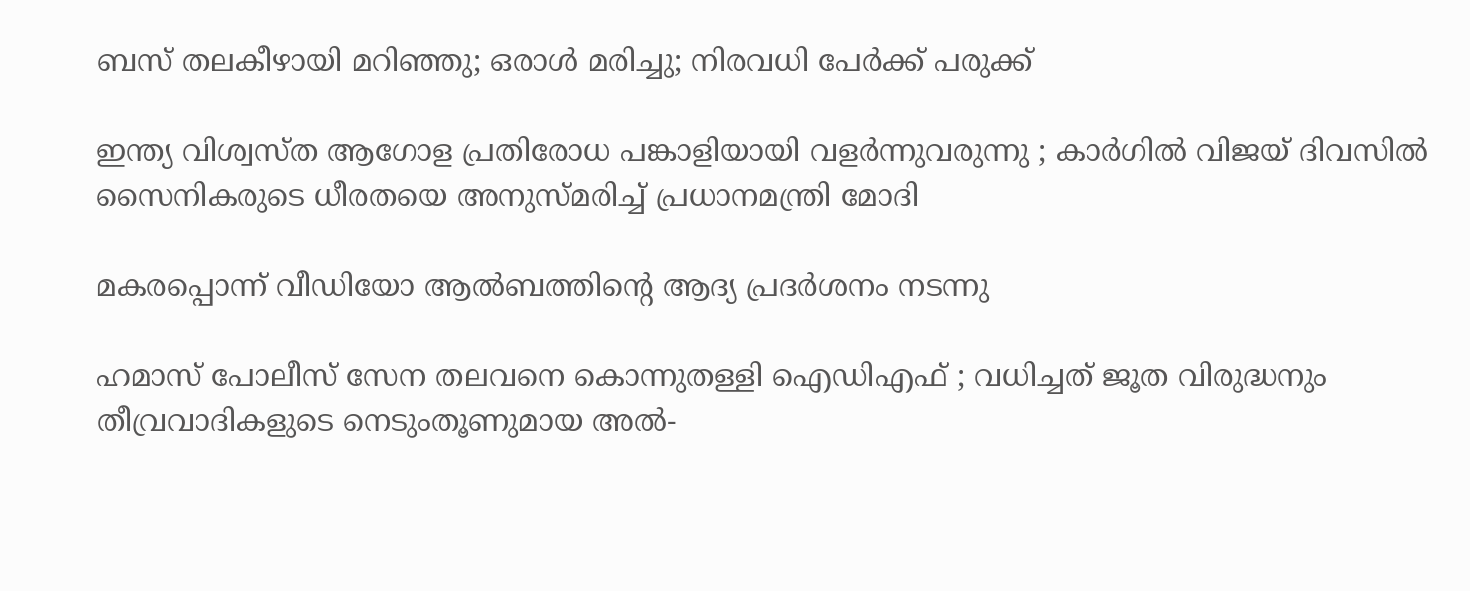ബസ് തലകീഴായി മറിഞ്ഞു; ഒരാള്‍ മരിച്ചു; നിരവധി പേർക്ക് പരുക്ക്

ഇന്ത്യ വിശ്വസ്ത ആഗോള പ്രതിരോധ പങ്കാളിയായി വളർന്നുവരുന്നു ; കാർഗിൽ വിജയ് ദിവസിൽ സൈനികരുടെ ധീരതയെ അനുസ്മരിച്ച് പ്രധാനമന്ത്രി മോദി

മകരപ്പൊന്ന് വീഡിയോ ആല്‍ബത്തിന്റെ ആദ്യ പ്രദര്‍ശനം നടന്നു

ഹമാസ് പോലീസ് സേന തലവനെ കൊന്നുതള്ളി ഐഡിഎഫ് ; വധിച്ചത് ജൂത വിരുദ്ധനും തീവ്രവാദികളുടെ നെടുംതൂണുമായ അൽ-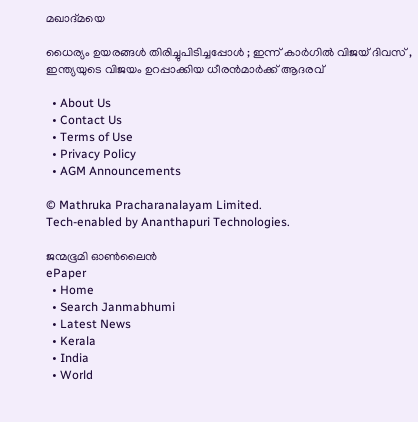മഖാദ്മയെ

ധൈര്യം ഉയരങ്ങൾ തിരിച്ചുപിടിച്ചപ്പോൾ ; ഇന്ന് കാർഗിൽ വിജയ് ദിവസ് , ഇന്ത്യയുടെ വിജയം ഉറപ്പാക്കിയ ധീരൻമാർക്ക് ആദരവ്

  • About Us
  • Contact Us
  • Terms of Use
  • Privacy Policy
  • AGM Announcements

© Mathruka Pracharanalayam Limited.
Tech-enabled by Ananthapuri Technologies.

ജന്മഭൂമി ഓണ്‍ലൈന്‍
ePaper
  • Home
  • Search Janmabhumi
  • Latest News
  • Kerala
  • India
  • World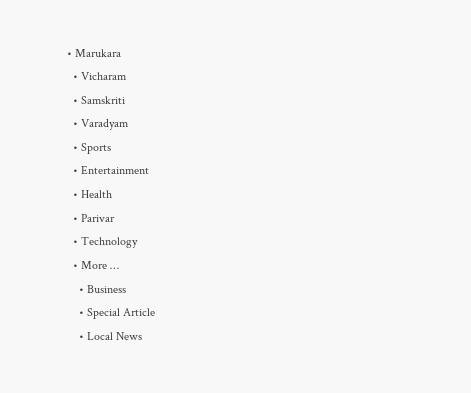• Marukara
  • Vicharam
  • Samskriti
  • Varadyam
  • Sports
  • Entertainment
  • Health
  • Parivar
  • Technology
  • More …
    • Business
    • Special Article
    • Local News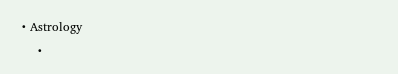• Astrology
    •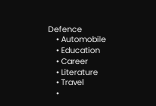Defence
    • Automobile
    • Education
    • Career
    • Literature
    • Travel
    •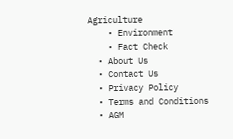Agriculture
    • Environment
    • Fact Check
  • About Us
  • Contact Us
  • Privacy Policy
  • Terms and Conditions
  • AGM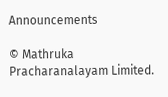Announcements

© Mathruka Pracharanalayam Limited.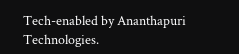Tech-enabled by Ananthapuri Technologies.